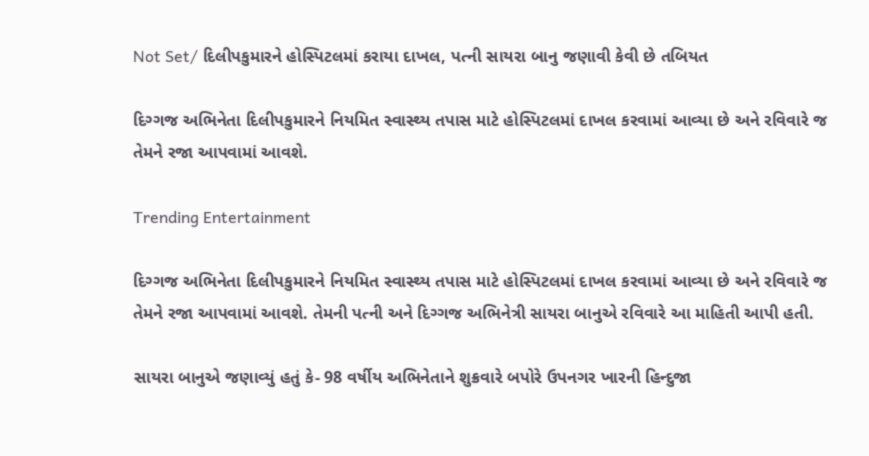Not Set/ દિલીપકુમારને હોસ્પિટલમાં કરાયા દાખલ, પત્ની સાયરા બાનુ જણાવી કેવી છે તબિયત

દિગ્ગજ અભિનેતા દિલીપકુમારને નિયમિત સ્વાસ્થ્ય તપાસ માટે હોસ્પિટલમાં દાખલ કરવામાં આવ્યા છે અને રવિવારે જ તેમને રજા આપવામાં આવશે.

Trending Entertainment

દિગ્ગજ અભિનેતા દિલીપકુમારને નિયમિત સ્વાસ્થ્ય તપાસ માટે હોસ્પિટલમાં દાખલ કરવામાં આવ્યા છે અને રવિવારે જ તેમને રજા આપવામાં આવશે. તેમની પત્ની અને દિગ્ગજ અભિનેત્રી સાયરા બાનુએ રવિવારે આ માહિતી આપી હતી.

સાયરા બાનુએ જણાવ્યું હતું કે- 98 વર્ષીય અભિનેતાને શુક્રવારે બપોરે ઉપનગર ખારની હિન્દુજા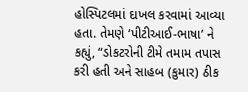હોસ્પિટલમાં દાખલ કરવામાં આવ્યા હતા. તેમણે ‘પીટીઆઈ-ભાષા’ ને કહ્યું, “ડોકટરોની ટીમે તમામ તપાસ કરી હતી અને સાહબ (કુમાર) ઠીક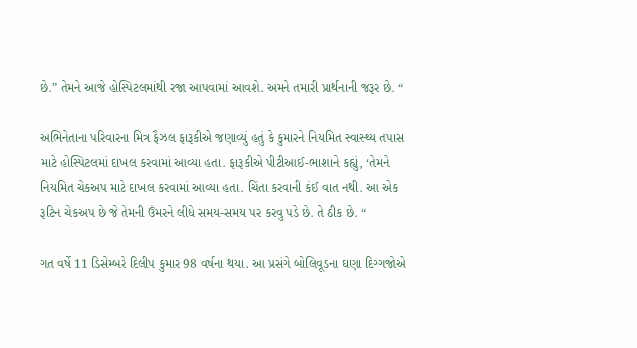છે.” તેમને આજે હોસ્પિટલમાંથી રજા આપવામાં આવશે. અમને તમારી પ્રાર્થનાની જરૂર છે. “

અભિનેતાના પરિવારના મિત્ર ફૈઝલ ફારૂકીએ જણાવ્યું હતું કે કુમારને નિયમિત સ્વાસ્થ્ય તપાસ માટે હોસ્પિટલમાં દાખલ કરવામાં આવ્યા હતા. ફારૂકીએ પીટીઆઈ-ભાશાને કહ્યું, ‘તેમને નિયમિત ચેકઅપ માટે દાખલ કરવામાં આવ્યા હતા. ચિંતા કરવાની કંઈ વાત નથી. આ એક રૂટિન ચેકઅપ છે જે તેમની ઉંમરને લીધે સમય-સમય પર કરવુ પડે છે. તે ઠીક છે. “

ગત વર્ષે 11 ડિસેમ્બરે દિલીપ કુમાર 98 વર્ષના થયા. આ પ્રસંગે બોલિવૂડના ઘણા દિગ્ગજોએ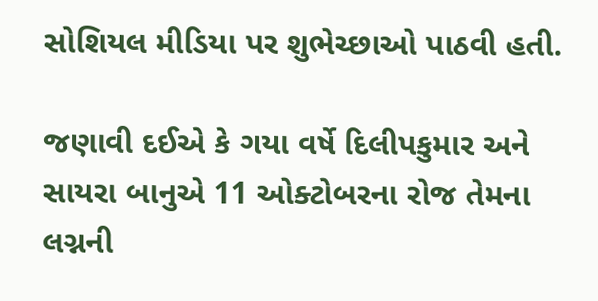સોશિયલ મીડિયા પર શુભેચ્છાઓ પાઠવી હતી.

જણાવી દઈએ કે ગયા વર્ષે દિલીપકુમાર અને સાયરા બાનુએ 11 ઓક્ટોબરના રોજ તેમના લગ્નની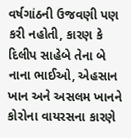વર્ષગાંઠની ઉજવણી પણ કરી નહોતી, કારણ કે દિલીપ સાહેબે તેના બે નાના ભાઈઓ, એહસાન ખાન અને અસલમ ખાનને કોરોના વાયરસના કારણે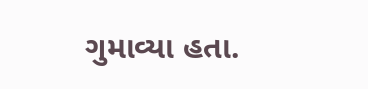ગુમાવ્યા હતા.